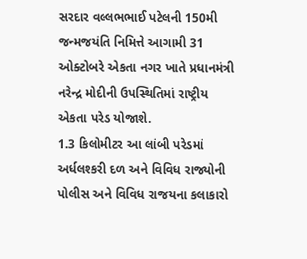સરદાર વલ્લભભાઈ પટેલની 150મી જન્મજયંતિ નિમિત્તે આગામી 31 ઓક્ટોબરે એકતા નગર ખાતે પ્રધાનમંત્રી નરેન્દ્ર મોદીની ઉપસ્થિતિમાં રાષ્ટ્રીય એકતા પરેડ યોજાશે.
1.3 કિલોમીટર આ લાંબી પરેડમાં અર્ધલશ્કરી દળ અને વિવિધ રાજ્યોની પોલીસ અને વિવિધ રાજયના કલાકારો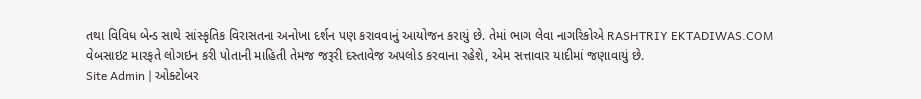તથા વિવિધ બેન્ડ સાથે સાંસ્કૃતિક વિરાસતના અનોખા દર્શન પણ કરાવવાનું આયોજન કરાયું છે. તેમાં ભાગ લેવા નાગરિકોએ RASHTRIY EKTADIWAS.COM વેબસાઇટ મારફતે લોગઇન કરી પોતાની માહિતી તેમજ જરૂરી દસ્તાવેજ અપલોડ કરવાના રહેશે, એમ સત્તાવાર યાદીમાં જણાવાયું છે.
Site Admin | ઓક્ટોબર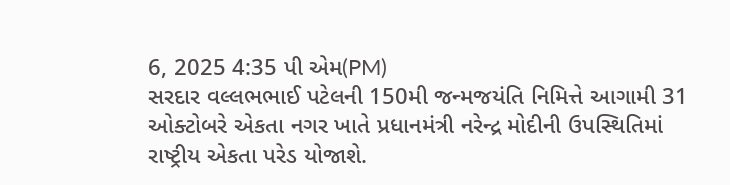6, 2025 4:35 પી એમ(PM)
સરદાર વલ્લભભાઈ પટેલની 150મી જન્મજયંતિ નિમિત્તે આગામી 31 ઓક્ટોબરે એકતા નગર ખાતે પ્રધાનમંત્રી નરેન્દ્ર મોદીની ઉપસ્થિતિમાં રાષ્ટ્રીય એકતા પરેડ યોજાશે.